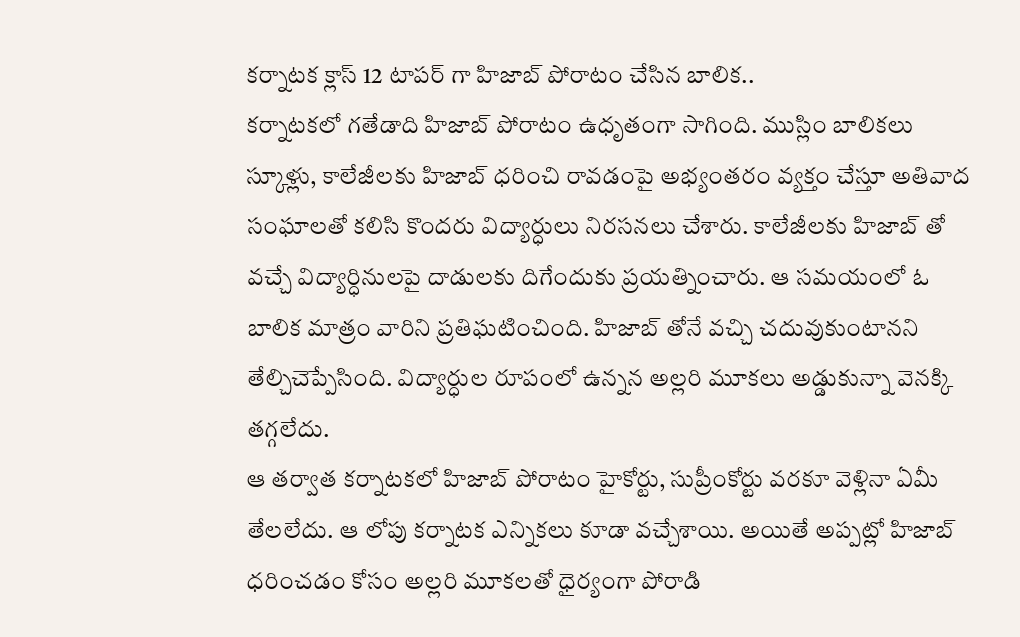కర్నాటక క్లాస్ 12 టాపర్ గా హిజాబ్ పోరాటం చేసిన బాలిక..
కర్నాటకలో గతేడాది హిజాబ్ పోరాటం ఉధృతంగా సాగింది. ముస్లిం బాలికలు స్కూళ్లు, కాలేజీలకు హిజాబ్ ధరించి రావడంపై అభ్యంతరం వ్యక్తం చేస్తూ అతివాద సంఘాలతో కలిసి కొందరు విద్యార్ధులు నిరసనలు చేశారు. కాలేజీలకు హిజాబ్ తో వచ్చే విద్యార్ధినులపై దాడులకు దిగేందుకు ప్రయత్నించారు. ఆ సమయంలో ఓ బాలిక మాత్రం వారిని ప్రతిఘటించింది. హిజాబ్ తోనే వచ్చి చదువుకుంటానని తేల్చిచెప్పేసింది. విద్యార్ధుల రూపంలో ఉన్నన అల్లరి మూకలు అడ్డుకున్నా వెనక్కి తగ్గలేదు.
ఆ తర్వాత కర్నాటకలో హిజాబ్ పోరాటం హైకోర్టు, సుప్రీంకోర్టు వరకూ వెళ్లినా ఏమీ తేలలేదు. ఆ లోపు కర్నాటక ఎన్నికలు కూడా వచ్చేశాయి. అయితే అప్పట్లో హిజాబ్ ధరించడం కోసం అల్లరి మూకలతో ధైర్యంగా పోరాడి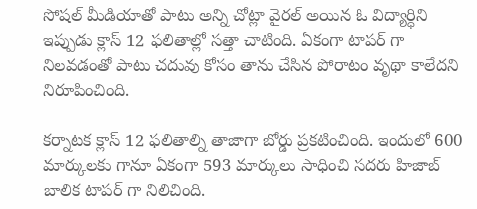సోషల్ మీడియాతో పాటు అన్ని చోట్లా వైరల్ అయిన ఓ విద్యార్ధిని ఇప్పుడు క్లాస్ 12 ఫలితాల్లో సత్తా చాటింది. ఏకంగా టాపర్ గా నిలవడంతో పాటు చదువు కోసం తాను చేసిన పోరాటం వృథా కాలేదని నిరూపించింది.

కర్నాటక క్లాస్ 12 ఫలితాల్ని తాజాగా బోర్డు ప్రకటించింది. ఇందులో 600 మార్కులకు గానూ ఏకంగా 593 మార్కులు సాధించి సదరు హిజాబ్ బాలిక టాపర్ గా నిలిచింది.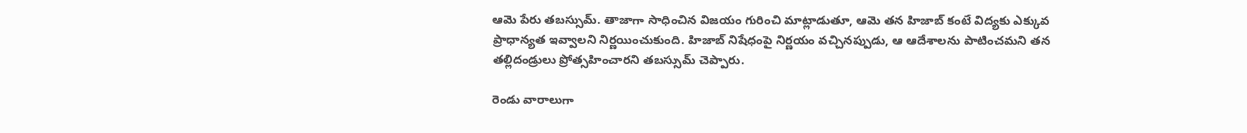ఆమె పేరు తబస్సుమ్. తాజాగా సాధించిన విజయం గురించి మాట్లాడుతూ, ఆమె తన హిజాబ్ కంటే విద్యకు ఎక్కువ ప్రాధాన్యత ఇవ్వాలని నిర్ణయించుకుంది. హిజాబ్ నిషేధంపై నిర్ణయం వచ్చినప్పుడు, ఆ ఆదేశాలను పాటించమని తన తల్లిదండ్రులు ప్రోత్సహించారని తబస్సుమ్ చెప్పారు.

రెండు వారాలుగా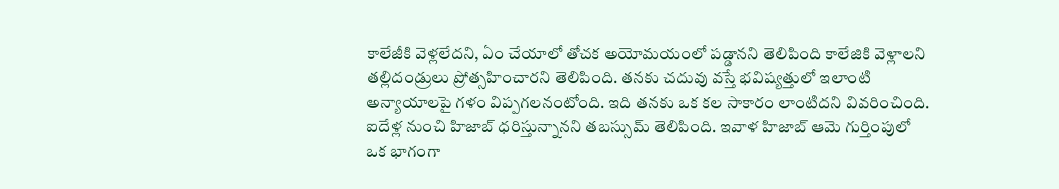కాలేజీకి వెళ్లలేదని, ఏం చేయాలో తోచక అయోమయంలో పడ్డానని తెలిపింది కాలేజికి వెళ్లాలని తల్లిదండ్రులు ప్రోత్సహించారని తెలిపింది. తనకు చదువు వస్తే భవిష్యత్తులో ఇలాంటి అన్యాయాలపై గళం విప్పగలనంటోంది. ఇది తనకు ఒక కల సాకారం లాంటిదని వివరించింది. ఐదేళ్ల నుంచి హిజాబ్ ధరిస్తున్నానని తబస్సుమ్ తెలిపింది. ఇవాళ హిజాబ్ ఆమె గుర్తింపులో ఒక భాగంగా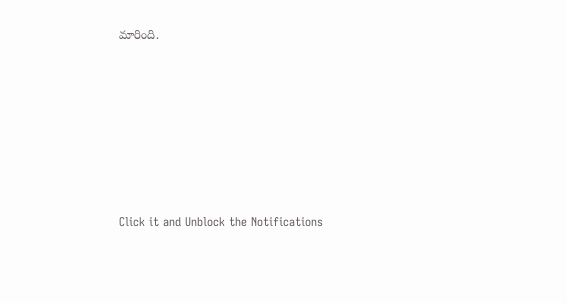మారింది.












Click it and Unblock the Notifications